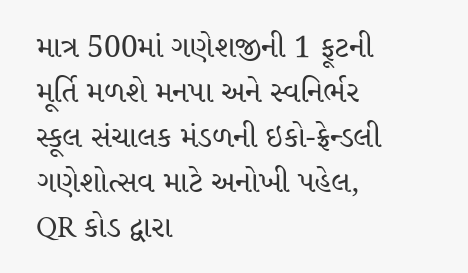માત્ર 500માં ગણેશજીની 1 ફૂટની મૂર્તિ મળશે મનપા અને સ્વનિર્ભર સ્કૂલ સંચાલક મંડળની ઇકો-ફ્રેન્ડલી ગણેશોત્સવ માટે અનોખી પહેલ, QR કોડ દ્વારા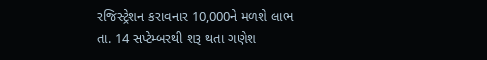રજિસ્ટ્રેશન કરાવનાર 10,000ને મળશે લાભ
તા. 14 સપ્ટેમ્બરથી શરૂ થતા ગણેશ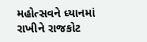મહોત્સવને ધ્યાનમાં રાખીને રાજકોટ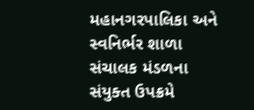મહાનગરપાલિકા અને સ્વનિર્ભર શાળા સંચાલક મંડળના સંયુક્ત ઉપક્રમે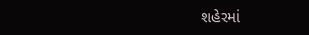શહેરમાં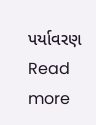પર્યાવરણ
Read more